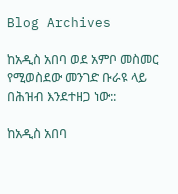Blog Archives

ከአዲስ አበባ ወደ አምቦ መስመር የሚወስደው መንገድ ቡራዩ ላይ በሕዝብ እንደተዘጋ ነው::

ከአዲስ አበባ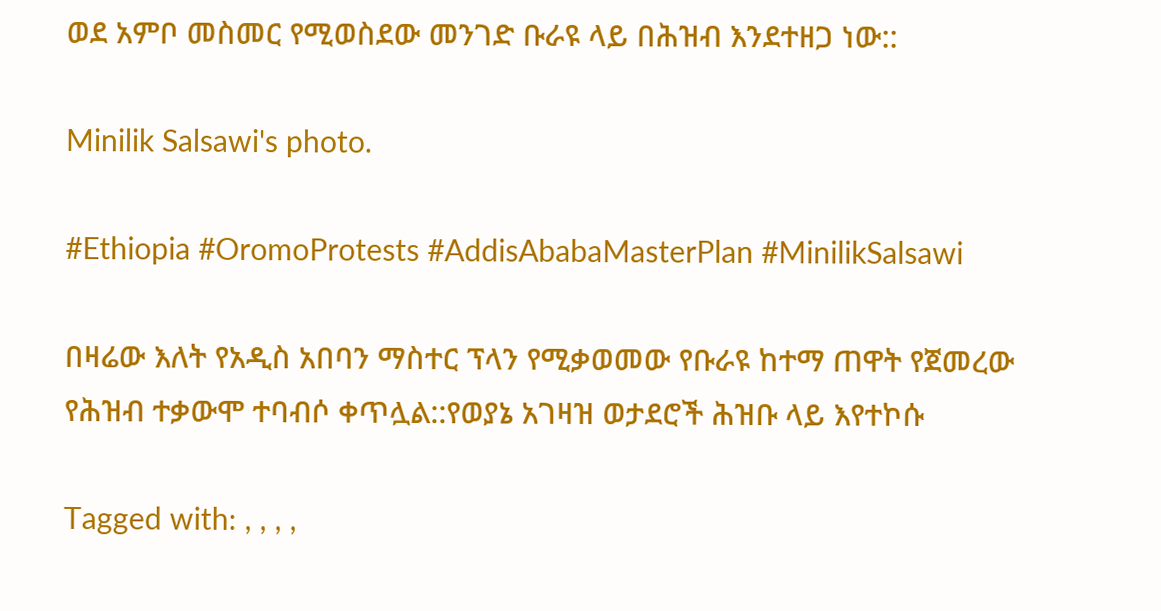ወደ አምቦ መስመር የሚወስደው መንገድ ቡራዩ ላይ በሕዝብ እንደተዘጋ ነው::

Minilik Salsawi's photo.

#Ethiopia #OromoProtests #AddisAbabaMasterPlan #MinilikSalsawi

በዛሬው እለት የአዲስ አበባን ማስተር ፕላን የሚቃወመው የቡራዩ ከተማ ጠዋት የጀመረው የሕዝብ ተቃውሞ ተባብሶ ቀጥሏል::የወያኔ አገዛዝ ወታደሮች ሕዝቡ ላይ እየተኮሱ

Tagged with: , , , ,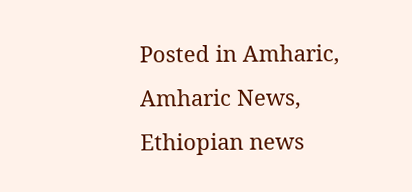Posted in Amharic, Amharic News, Ethiopian news